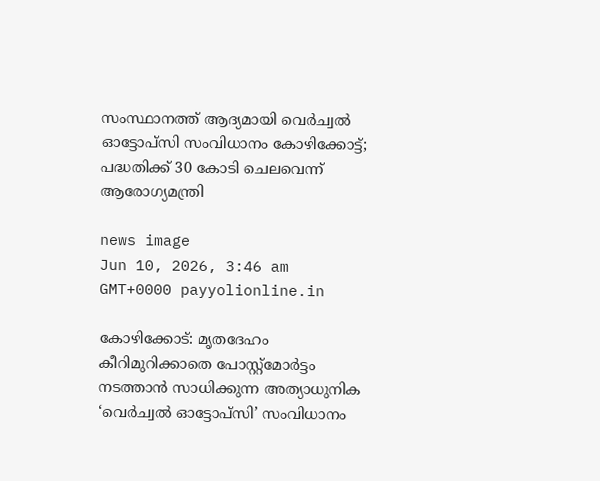സംസ്ഥാനത്ത് ആദ്യമായി വെർച്വൽ ഓട്ടോപ്സി സംവിധാനം കോഴിക്കോട്ട്; പദ്ധതിക്ക് 30 കോടി ചെലവെന്ന് ആരോഗ്യമന്ത്രി

news image
Jun 10, 2026, 3:46 am GMT+0000 payyolionline.in

കോഴിക്കോട്: മൃതദേഹം കീറിമുറിക്കാതെ പോസ്റ്റ്മോർട്ടം നടത്താൻ സാധിക്കുന്ന അത്യാധുനിക ‘വെർച്വൽ ഓട്ടോപ്സി’ സംവിധാനം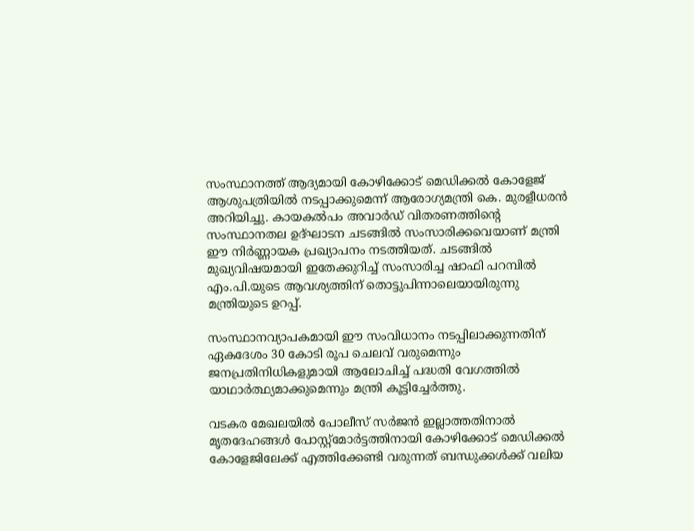സംസ്ഥാനത്ത് ആദ്യമായി കോഴിക്കോട് മെഡിക്കൽ കോളേജ് ആശുപത്രിയിൽ നടപ്പാക്കുമെന്ന് ആരോഗ്യമന്ത്രി കെ. മുരളീധരൻ അറിയിച്ചു. കായകൽപം അവാർഡ് വിതരണത്തിന്റെ സംസ്ഥാനതല ഉദ്ഘാടന ചടങ്ങിൽ സംസാരിക്കവെയാണ് മന്ത്രി ഈ നിർണ്ണായക പ്രഖ്യാപനം നടത്തിയത്. ചടങ്ങിൽ മുഖ്യവിഷയമായി ഇതേക്കുറിച്ച് സംസാരിച്ച ഷാഫി പറമ്പിൽ എം.പി.യുടെ ആവശ്യത്തിന് തൊട്ടുപിന്നാലെയായിരുന്നു മന്ത്രിയുടെ ഉറപ്പ്.

സംസ്ഥാനവ്യാപകമായി ഈ സംവിധാനം നടപ്പിലാക്കുന്നതിന് ഏകദേശം 30 കോടി രൂപ ചെലവ് വരുമെന്നും ജനപ്രതിനിധികളുമായി ആലോചിച്ച് പദ്ധതി വേഗത്തിൽ യാഥാർത്ഥ്യമാക്കുമെന്നും മന്ത്രി കൂട്ടിച്ചേർത്തു.

വടകര മേഖലയിൽ പോലീസ് സർജൻ ഇല്ലാത്തതിനാൽ മൃതദേഹങ്ങൾ പോസ്റ്റ്മോർട്ടത്തിനായി കോഴിക്കോട് മെഡിക്കൽ കോളേജിലേക്ക് എത്തിക്കേണ്ടി വരുന്നത് ബന്ധുക്കൾക്ക് വലിയ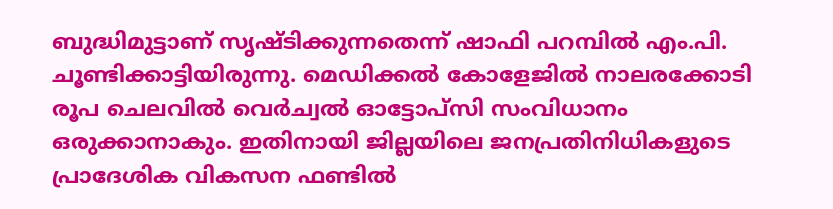ബുദ്ധിമുട്ടാണ് സൃഷ്ടിക്കുന്നതെന്ന് ഷാഫി പറമ്പിൽ എം.പി. ചൂണ്ടിക്കാട്ടിയിരുന്നു. മെഡിക്കൽ കോളേജിൽ നാലരക്കോടി രൂപ ചെലവിൽ വെർച്വൽ ഓട്ടോപ്സി സംവിധാനം ഒരുക്കാനാകും. ഇതിനായി ജില്ലയിലെ ജനപ്രതിനിധികളുടെ പ്രാദേശിക വികസന ഫണ്ടിൽ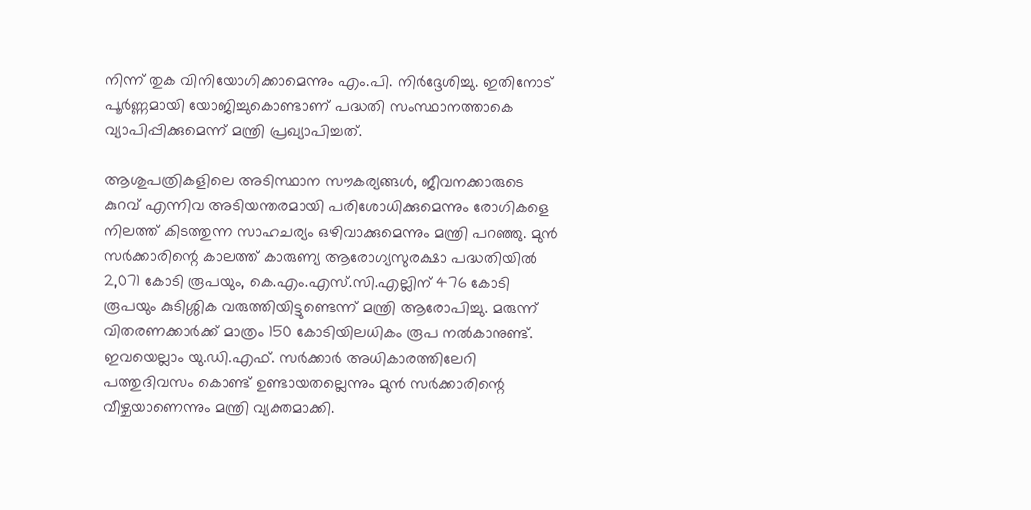നിന്ന് തുക വിനിയോഗിക്കാമെന്നും എം.പി. നിർദ്ദേശിച്ചു. ഇതിനോട് പൂർണ്ണമായി യോജിച്ചുകൊണ്ടാണ് പദ്ധതി സംസ്ഥാനത്താകെ വ്യാപിപ്പിക്കുമെന്ന് മന്ത്രി പ്രഖ്യാപിച്ചത്.

ആശുപത്രികളിലെ അടിസ്ഥാന സൗകര്യങ്ങൾ, ജീവനക്കാരുടെ കുറവ് എന്നിവ അടിയന്തരമായി പരിശോധിക്കുമെന്നും രോഗികളെ നിലത്ത് കിടത്തുന്ന സാഹചര്യം ഒഴിവാക്കുമെന്നും മന്ത്രി പറഞ്ഞു. മുൻ സർക്കാരിന്റെ കാലത്ത് കാരുണ്യ ആരോഗ്യസുരക്ഷാ പദ്ധതിയിൽ 2,071 കോടി രൂപയും, കെ.എം.എസ്.സി.എല്ലിന് 476 കോടി രൂപയും കുടിശ്ശിക വരുത്തിയിട്ടുണ്ടെന്ന് മന്ത്രി ആരോപിച്ചു. മരുന്ന് വിതരണക്കാർക്ക് മാത്രം 150 കോടിയിലധികം രൂപ നൽകാനുണ്ട്. ഇവയെല്ലാം യു.ഡി.എഫ്. സർക്കാർ അധികാരത്തിലേറി പത്തുദിവസം കൊണ്ട് ഉണ്ടായതല്ലെന്നും മുൻ സർക്കാരിന്റെ വീഴ്ചയാണെന്നും മന്ത്രി വ്യക്തമാക്കി.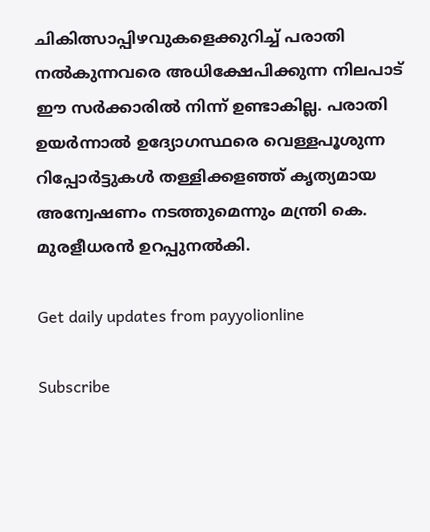ചികിത്സാപ്പിഴവുകളെക്കുറിച്ച് പരാതി നൽകുന്നവരെ അധിക്ഷേപിക്കുന്ന നിലപാട് ഈ സർക്കാരിൽ നിന്ന് ഉണ്ടാകില്ല. പരാതി ഉയർന്നാൽ ഉദ്യോഗസ്ഥരെ വെള്ളപൂശുന്ന റിപ്പോർട്ടുകൾ തള്ളിക്കളഞ്ഞ് കൃത്യമായ അന്വേഷണം നടത്തുമെന്നും മന്ത്രി കെ. മുരളീധരൻ ഉറപ്പുനൽകി.

Get daily updates from payyolionline

Subscribe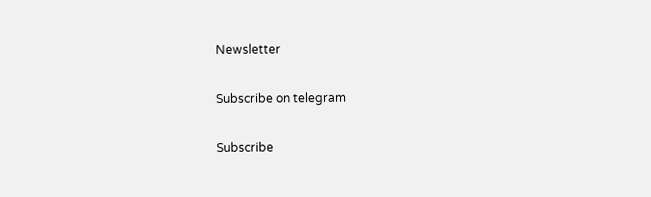Newsletter

Subscribe on telegram

Subscribe